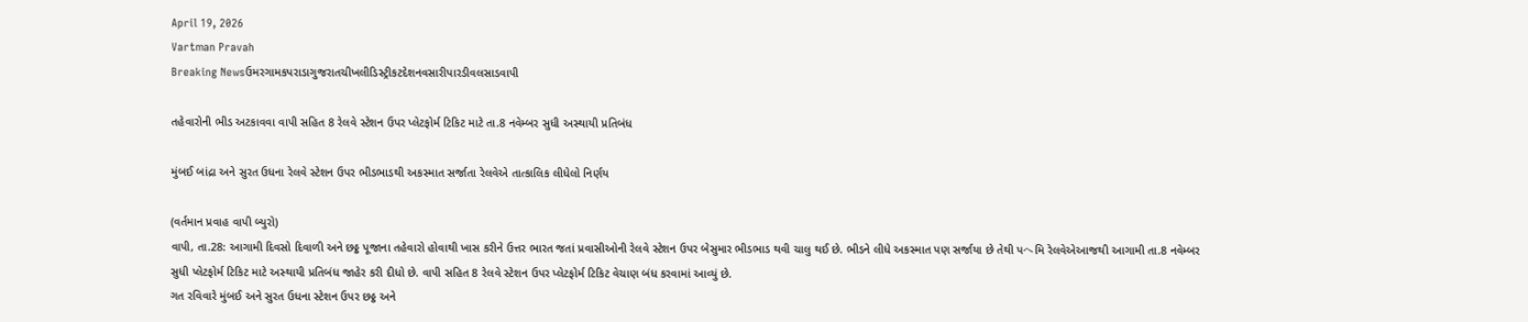April 19, 2026
Vartman Pravah
Breaking Newsઉમરગામકપરાડાગુજરાતચીખલીડિસ્ટ્રીકટદેશનવસારીપારડીવલસાડવાપી

તહેવારોની ભીડ અટકાવવા વાપી સહિત 8 રેલવે સ્‍ટેશન ઉપર પ્‍લેટફોર્મ ટિકિટ માટે તા.8 નવેમ્‍બર સુધી અસ્‍થાયી પ્રતિબંધ

મુંબઈ બાંદ્રા અને સુરત ઉધના રેલવે સ્‍ટેશન ઉપર ભીડભાડથી અકસ્‍માત સર્જાતા રેલવેએ તાત્‍કાલિક લીધેલો નિર્ણય

(વર્તમાન પ્રવાહ વાપી બ્‍યુરો)
વાપી, તા.28: આગામી દિવસો દિવાળી અને છઠ્ઠ પૂજાના તહેવારો હોવાથી ખાસ કરીને ઉત્તર ભારત જતાં પ્રવાસીઓની રેલવે સ્‍ટેશન ઉપર બેસુમાર ભીડભાડ થવી ચાલુ થઈ છે. ભીડને લીધે અકસ્‍માત પણ સર્જાયા છે તેથી પヘમિ રેલવેએઆજથી આગામી તા.8 નવેમ્‍બર સુધી પ્‍લેટફોર્મ ટિકિટ માટે અસ્‍થાયી પ્રતિબંધ જાહેર કરી દીધો છે. વાપી સહિત 8 રેલવે સ્‍ટેશન ઉપર પ્‍લેટફોર્મ ટિકિટ વેચાણ બંધ કરવામાં આવ્‍યું છે.
ગત રવિવારે મુંબઈ અને સુરત ઉધના સ્‍ટેશન ઉપર છઠ્ઠ અને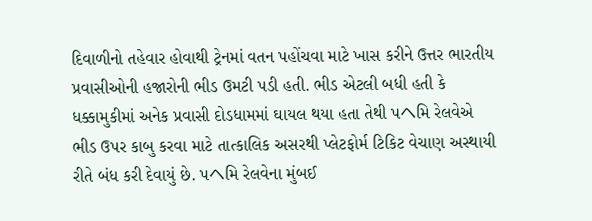દિવાળીનો તહેવાર હોવાથી ટ્રેનમાં વતન પહોંચવા માટે ખાસ કરીને ઉત્તર ભારતીય પ્રવાસીઓની હજારોની ભીડ ઉમટી પડી હતી. ભીડ એટલી બધી હતી કે ધક્કામુકીમાં અનેક પ્રવાસી દોડધામમાં ઘાયલ થયા હતા તેથી પヘમિ રેલવેએ ભીડ ઉપર કાબુ કરવા માટે તાત્‍કાલિક અસરથી પ્‍લેટફોર્મ ટિકિટ વેચાણ અસ્‍થાયી રીતે બંધ કરી દેવાયું છે. પヘમિ રેલવેના મુંબઈ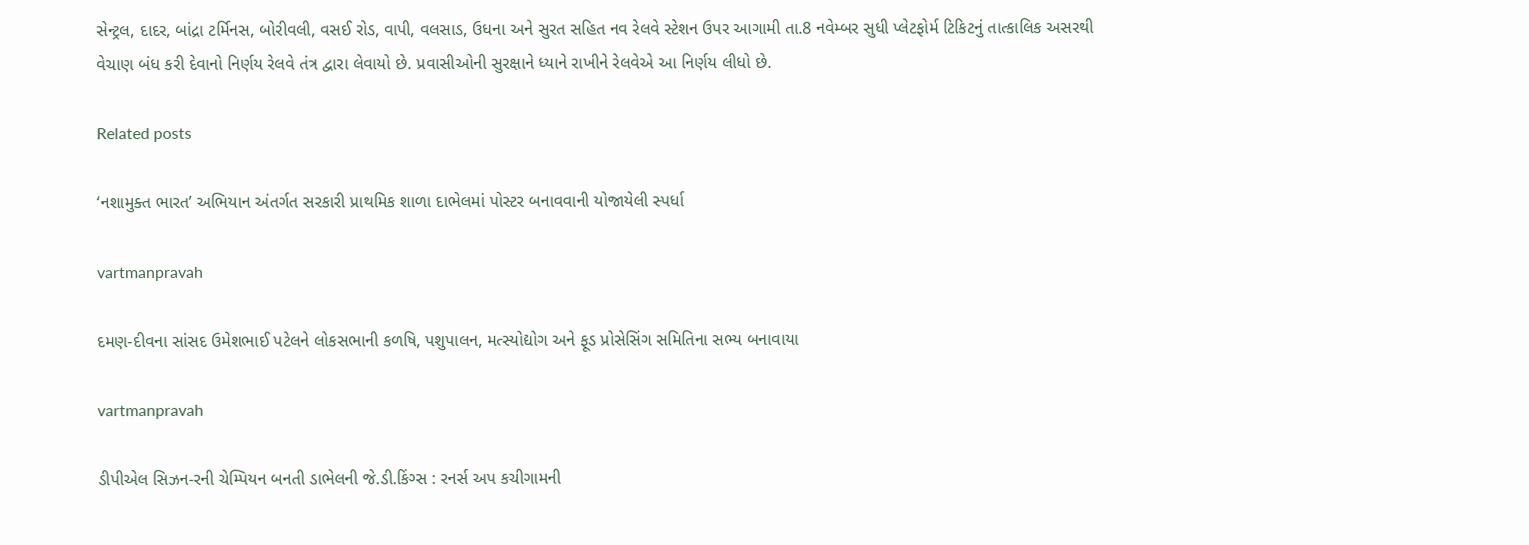સેન્‍ટ્રલ, દાદર, બાંદ્રા ટર્મિનસ, બોરીવલી, વસઈ રોડ, વાપી, વલસાડ, ઉધના અને સુરત સહિત નવ રેલવે સ્‍ટેશન ઉપર આગામી તા.8 નવેમ્‍બર સુધી પ્‍લેટફોર્મ ટિકિટનું તાત્‍કાલિક અસરથી વેચાણ બંધ કરી દેવાનો નિર્ણય રેલવે તંત્ર દ્વારા લેવાયો છે. પ્રવાસીઓની સુરક્ષાને ધ્‍યાને રાખીને રેલવેએ આ નિર્ણય લીધો છે.

Related posts

‘નશામુક્‍ત ભારત’ અભિયાન અંતર્ગત સરકારી પ્રાથમિક શાળા દાભેલમાં પોસ્‍ટર બનાવવાની યોજાયેલી સ્‍પર્ધા

vartmanpravah

દમણ-દીવના સાંસદ ઉમેશભાઈ પટેલને લોકસભાની કળષિ, પશુપાલન, મત્‍સ્‍યોદ્યોગ અને ફૂડ પ્રોસેસિંગ સમિતિના સભ્‍ય બનાવાયા

vartmanpravah

ડીપીએલ સિઝન-રની ચેમ્‍પિયન બનતી ડાભેલની જે.ડી.કિંગ્‍સ : રનર્સ અપ કચીગામની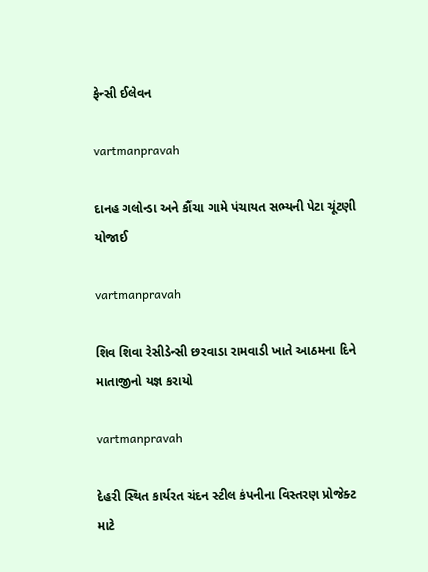ફેન્‍સી ઈલેવન

vartmanpravah

દાનહ ગલોન્‍ડા અને કૌંચા ગામે પંચાયત સભ્‍યની પેટા ચૂંટણી યોજાઈ

vartmanpravah

શિવ શિવા રેસીડેન્‍સી છરવાડા રામવાડી ખાતે આઠમના દિને માતાજીનો યજ્ઞ કરાયો

vartmanpravah

દેહરી સ્‍થિત કાર્યરત ચંદન સ્‍ટીલ કંપનીના વિસ્‍તરણ પ્રોજેક્‍ટ માટે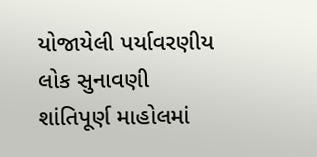યોજાયેલી પર્યાવરણીય લોક સુનાવણી શાંતિપૂર્ણ માહોલમાં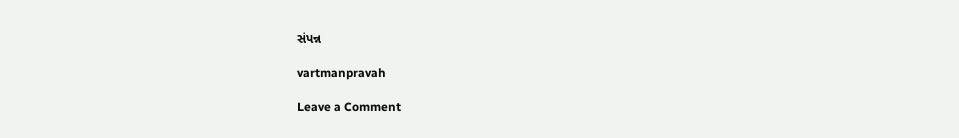સંપન્ન

vartmanpravah

Leave a Comment